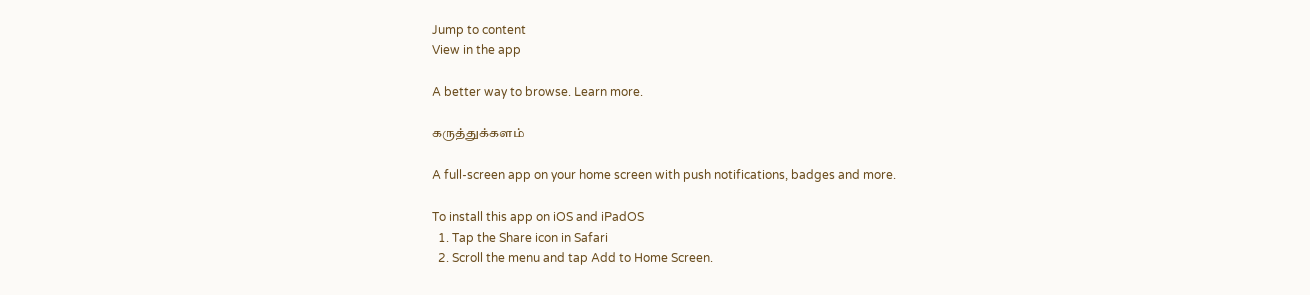Jump to content
View in the app

A better way to browse. Learn more.

கருத்துக்களம்

A full-screen app on your home screen with push notifications, badges and more.

To install this app on iOS and iPadOS
  1. Tap the Share icon in Safari
  2. Scroll the menu and tap Add to Home Screen.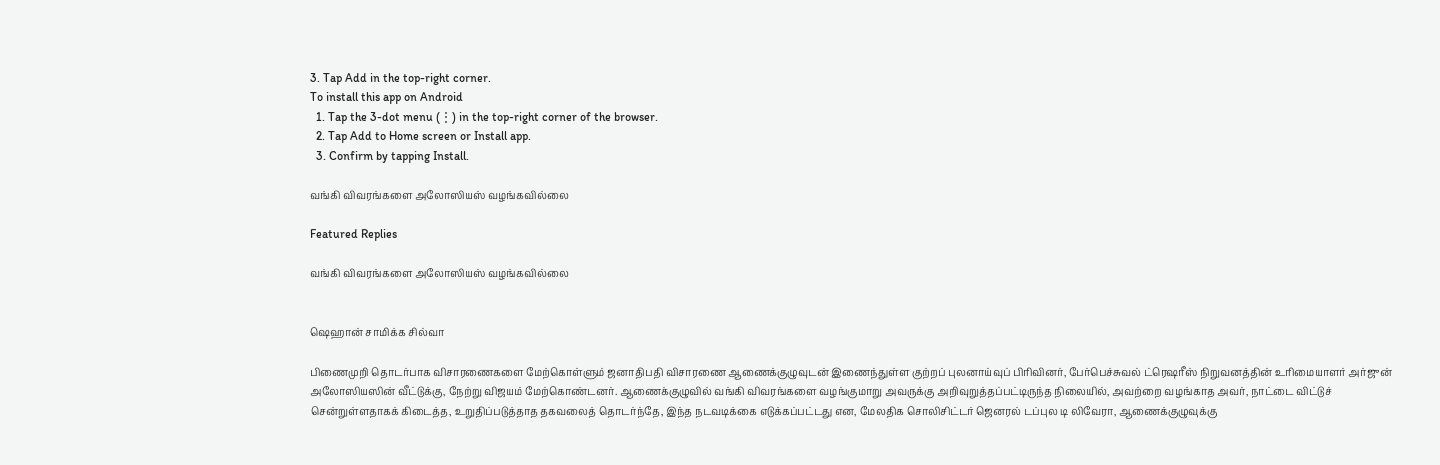3. Tap Add in the top-right corner.
To install this app on Android
  1. Tap the 3-dot menu (⋮) in the top-right corner of the browser.
  2. Tap Add to Home screen or Install app.
  3. Confirm by tapping Install.

வங்கி விவரங்களை அலோஸியஸ் வழங்கவில்லை

Featured Replies

வங்கி விவரங்களை அலோஸியஸ் வழங்கவில்லை


ஷெஹான் சாமிக்க சில்வா

பிணைமுறி தொடர்பாக விசாரணைகளை மேற்கொள்ளும் ஜனாதிபதி விசாரணை ஆணைக்குழுவுடன் இணைந்துள்ள குற்றப் புலனாய்வுப் பிரிவினர், பேர்பெச்சுவல் ட்ரெஷரீஸ் நிறுவனத்தின் உரிமையாளர் அர்ஜுன் அலோஸியஸின் வீட்டுக்கு, நேற்று விஜயம் மேற்கொண்டனர். ஆணைக்குழுவில் வங்கி விவரங்களை வழங்குமாறு அவருக்கு அறிவுறுத்தப்பட்டிருந்த நிலையில், அவற்றை வழங்காத அவர், நாட்டை விட்டுச் சென்றுள்ளதாகக் கிடைத்த, உறுதிப்படுத்தாத தகவலைத் தொடர்ந்தே, இந்த நடவடிக்கை எடுக்கப்பட்டது என, மேலதிக சொலிசிட்டர் ஜெனரல் டப்புல டி லிவேரா, ஆணைக்குழுவுக்கு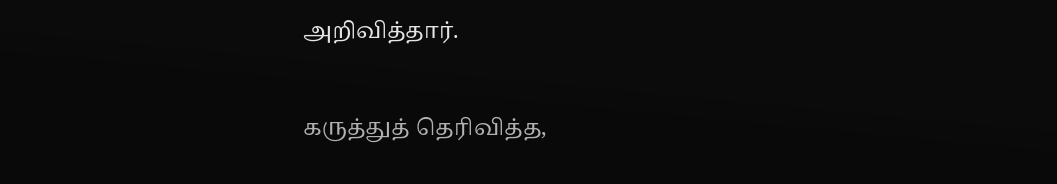அறிவித்தார்.

கருத்துத் தெரிவித்த,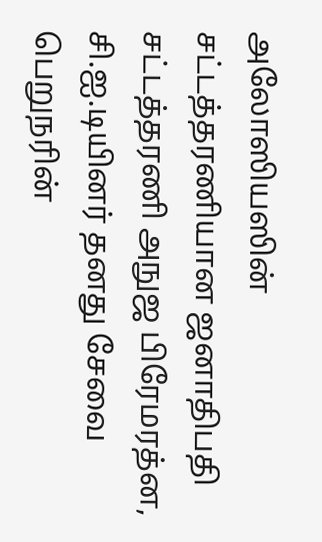அலோஸியஸின் சட்டத்தரணியான ஜனாதிபதி சட்டத்தரணி அநுஜ பிரேமரத்ன, சி.ஐ.டியினர் தனது சேவை பெறுநரின்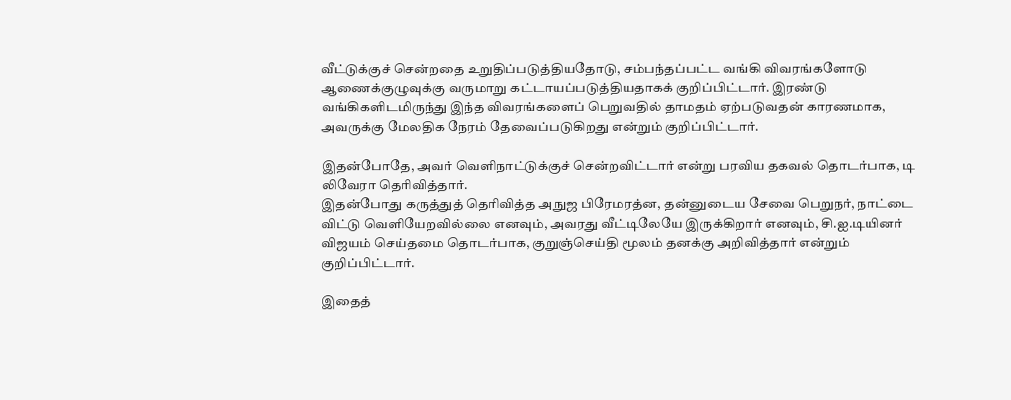வீட்டுக்குச் சென்றதை உறுதிப்படுத்தியதோடு, சம்பந்தப்பட்ட வங்கி விவரங்களோடு ஆணைக்குழுவுக்கு வருமாறு கட்டாயப்படுத்தியதாகக் குறிப்பிட்டார். இரண்டு வங்கிகளிடமிருந்து இந்த விவரங்களைப் பெறுவதில் தாமதம் ஏற்படுவதன் காரணமாக, அவருக்கு மேலதிக நேரம் தேவைப்படுகிறது என்றும் குறிப்பிட்டார்.

இதன்போதே, அவர் வெளிநாட்டுக்குச் சென்றவிட்டார் என்று பரவிய தகவல் தொடர்பாக, டி லிவேரா தெரிவித்தார்.
இதன்போது கருத்துத் தெரிவித்த அநுஜ பிரேமரத்ன, தன்னுடைய சேவை பெறுநர், நாட்டை விட்டு வெளியேறவில்லை எனவும், அவரது வீட்டிலேயே இருக்கிறார் எனவும், சி.ஐ.டியினர் விஜயம் செய்தமை தொடர்பாக, குறுஞ்செய்தி மூலம் தனக்கு அறிவித்தார் என்றும் குறிப்பிட்டார்.

இதைத்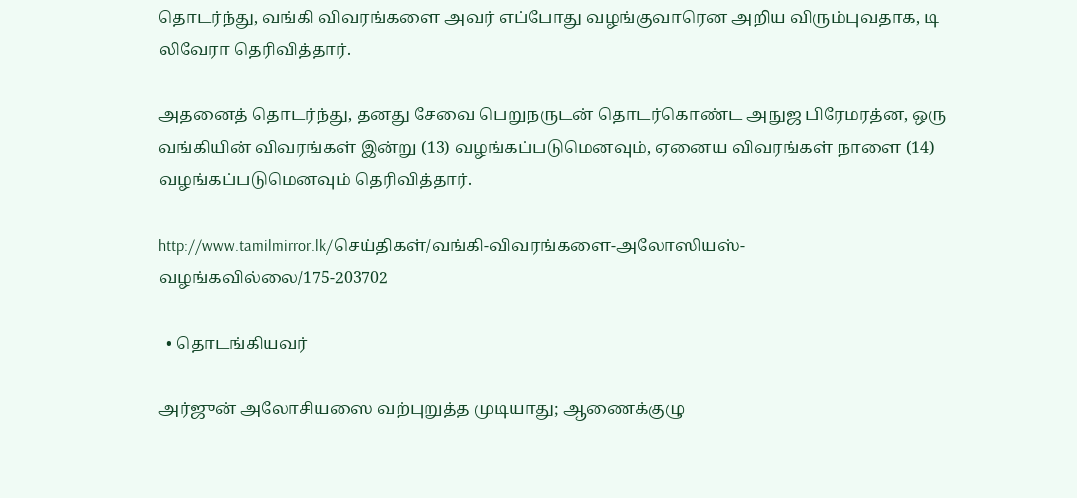தொடர்ந்து, வங்கி விவரங்களை அவர் எப்போது வழங்குவாரென அறிய விரும்புவதாக, டி லிவேரா தெரிவித்தார்.

அதனைத் தொடர்ந்து, தனது சேவை பெறுநருடன் தொடர்கொண்ட அநுஜ பிரேமரத்ன, ஒரு வங்கியின் விவரங்கள் இன்று (13) வழங்கப்படுமெனவும், ஏனைய விவரங்கள் நாளை (14) வழங்கப்படுமெனவும் தெரிவித்தார்.

http://www.tamilmirror.lk/செய்திகள்/வங்கி-விவரங்களை-அலோஸியஸ்-வழங்கவில்லை/175-203702

  • தொடங்கியவர்

அர்ஜுன் அலோசியஸை வற்புறுத்த முடியாது; ஆணைக்குழு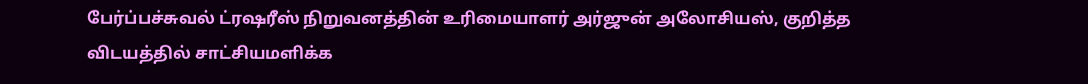பேர்ப்பச்சுவல் ட்ரஷரீஸ் நிறுவனத்தின் உரிமையாளர் அர்ஜுன் அலோசியஸ், குறித்த விடயத்தில் சாட்சியமளிக்க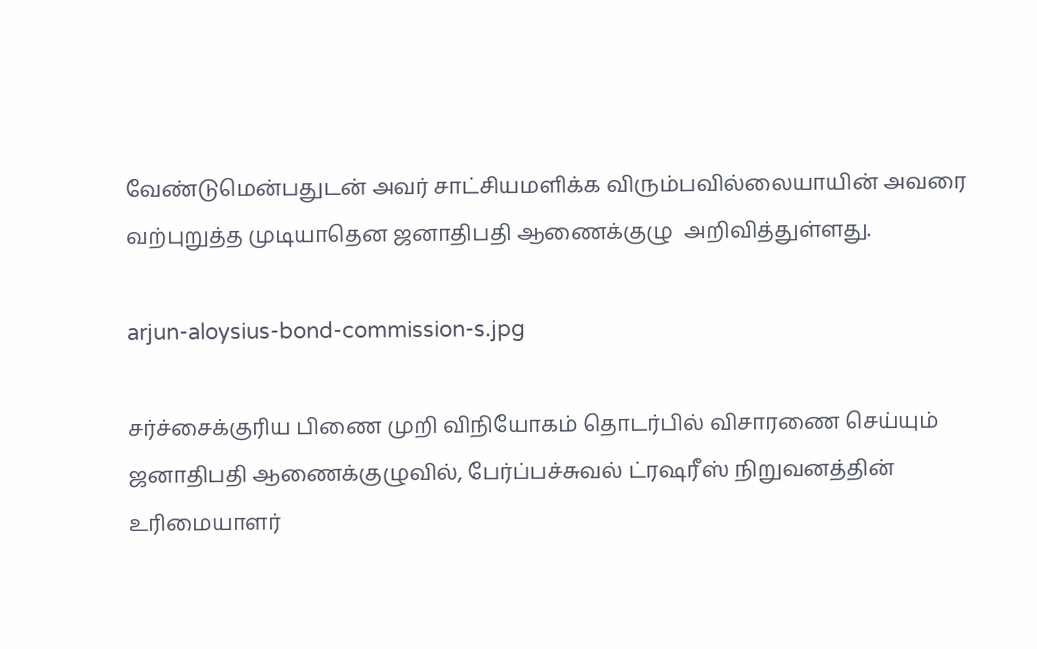வேண்டுமென்பதுடன் அவர் சாட்சியமளிக்க விரும்பவில்லையாயின் அவரை வற்புறுத்த முடியாதென ஜனாதிபதி ஆணைக்குழு  அறிவித்துள்ளது.

arjun-aloysius-bond-commission-s.jpg

சர்ச்சைக்குரிய பிணை முறி விநியோகம் தொடர்பில் விசாரணை செய்யும் ஜனாதிபதி ஆணைக்குழுவில், பேர்ப்பச்சுவல் ட்ரஷரீஸ் நிறுவனத்தின் உரிமையாளர்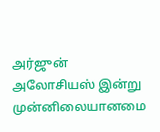அர்ஜுன் அலோசியஸ் இன்று முன்னிலையானமை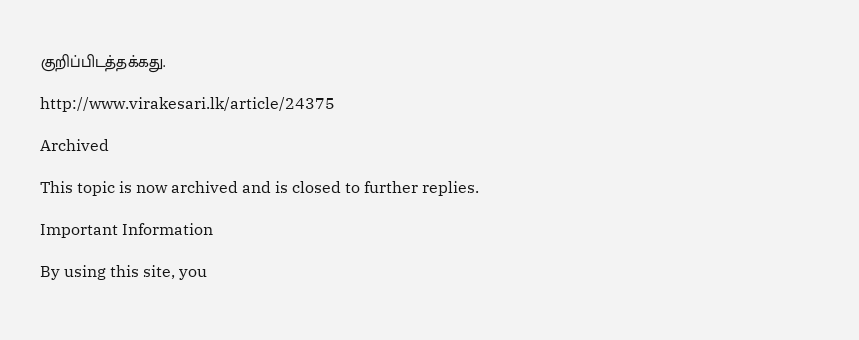குறிப்பிடத்தக்கது.

http://www.virakesari.lk/article/24375

Archived

This topic is now archived and is closed to further replies.

Important Information

By using this site, you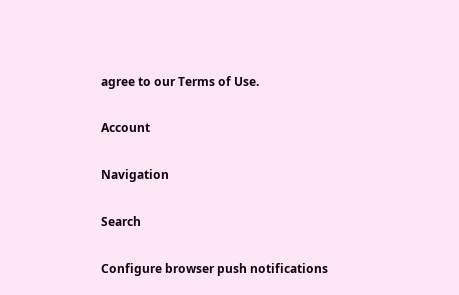agree to our Terms of Use.

Account

Navigation

Search

Configure browser push notifications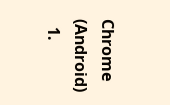Chrome (Android)
  1.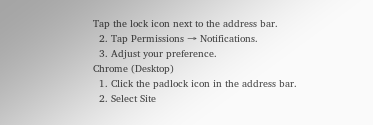Tap the lock icon next to the address bar.
  2. Tap Permissions → Notifications.
  3. Adjust your preference.
Chrome (Desktop)
  1. Click the padlock icon in the address bar.
  2. Select Site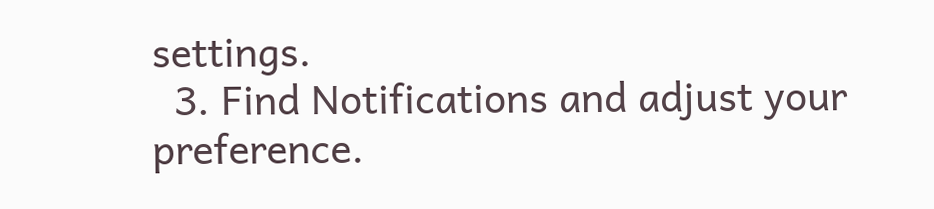settings.
  3. Find Notifications and adjust your preference.